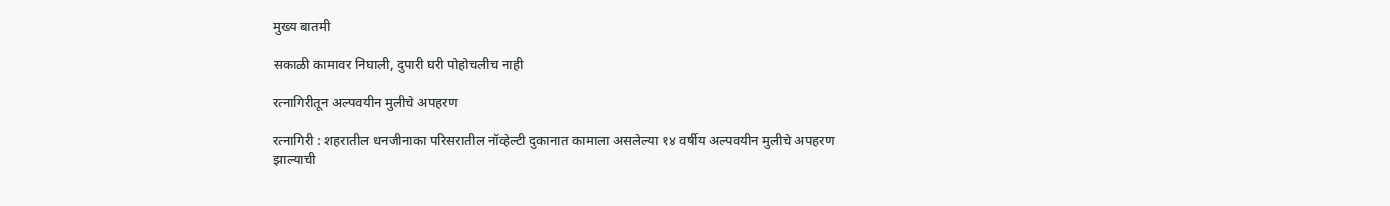मुख्य बातमी

सकाळी कामावर निघाली, दुपारी घरी पोहोचलीच नाही

रत्नागिरीतून अल्पवयीन मुलीचे अपहरण

रत्नागिरी : शहरातील धनजीनाका परिसरातील नॉव्हेल्टी दुकानात कामाला असलेल्या १४ वर्षीय अल्पवयीन मुलीचे अपहरण झाल्याची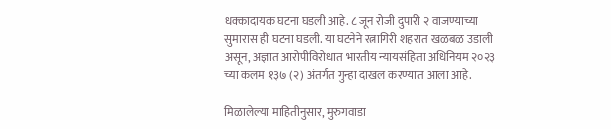धक्कादायक घटना घडली आहे. ८ जून रोजी दुपारी २ वाजण्याच्या सुमारास ही घटना घडली. या घटनेने रत्नागिरी शहरात खळबळ उडाली असून, अज्ञात आरोपीविरोधात भारतीय न्यायसंहिता अधिनियम २०२३ च्या कलम १३७ (२) अंतर्गत गुन्हा दाखल करण्यात आला आहे.

मिळालेल्या माहितीनुसार, मुरुगवाडा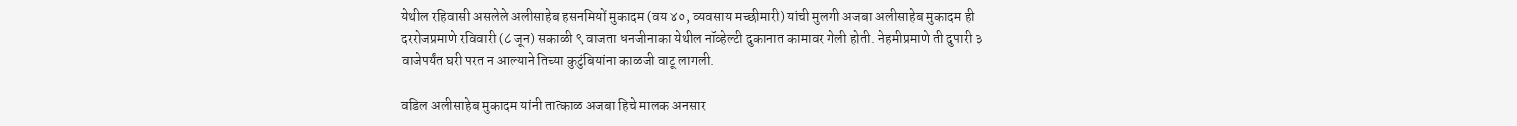येथील रहिवासी असलेले अलीसाहेब हसनमियों मुकादम (वय ४०, व्यवसाय मच्छीमारी) यांची मुलगी अजबा अलीसाहेब मुकादम ही दररोजप्रमाणे रविवारी (८ जून) सकाळी ९ वाजता धनजीनाका येथील नॉव्हेल्टी दुकानात कामावर गेली होती. नेहमीप्रमाणे ती दुपारी ३ वाजेपर्यंत घरी परत न आल्याने तिच्या कुटुंबियांना काळजी वाटू लागली.

वडिल अलीसाहेब मुकादम यांनी तात्काळ अजबा हिचे मालक अनसार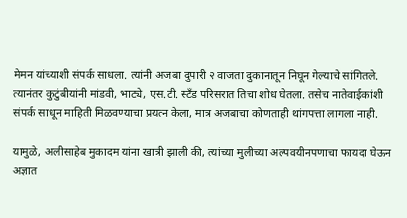मेमन यांच्याशी संपर्क साधला. त्यांनी अजबा दुपारी २ वाजता दुकानातून निघून गेल्याचे सांगितले. त्यानंतर कुटुंबीयांनी मांडवी, भाट्ये, एस.टी. स्टँड परिसरात तिचा शोध घेतला. तसेच नातेवाईकांशी संपर्क साधून माहिती मिळवण्याचा प्रयत्न केला, मात्र अजबाचा कोणताही थांगपत्ता लागला नाही.

यामुळे, अलीसाहेब मुकादम यांना खात्री झाली की, त्यांच्या मुलीच्या अल्पवयीनपणाचा फायदा घेऊन अज्ञात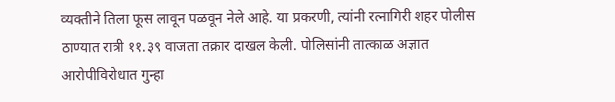व्यक्तीने तिला फूस लावून पळवून नेले आहे. या प्रकरणी, त्यांनी रत्नागिरी शहर पोलीस ठाण्यात रात्री ११.३९ वाजता तक्रार दाखल केली. पोलिसांनी तात्काळ अज्ञात आरोपीविरोधात गुन्हा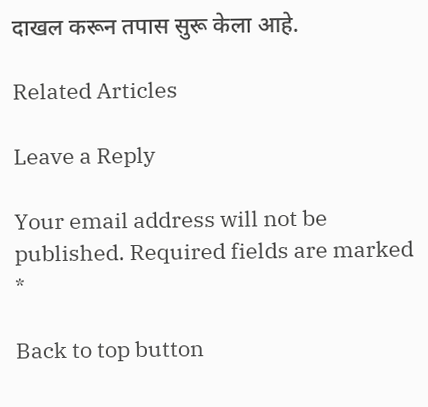दाखल करून तपास सुरू केला आहे.

Related Articles

Leave a Reply

Your email address will not be published. Required fields are marked *

Back to top button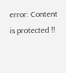error: Content is protected !!